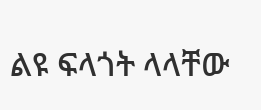ልዩ ፍላጎት ላላቸው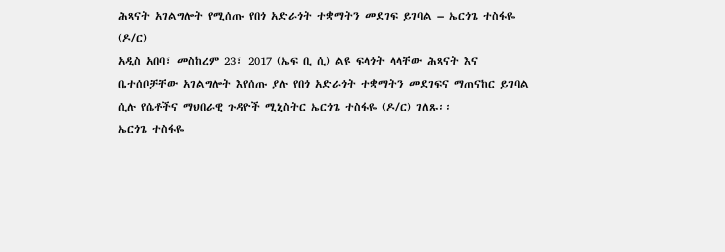ሕጻናት አገልግሎት የሚሰጡ የበጎ አድራጎት ተቋማትን መደገፍ ይገባል – ኤርጎጌ ተስፋዬ (ዶ/ር)
አዲስ አበባ፣ መስከረም 23፣ 2017 (ኤፍ ቢ ሲ) ልዩ ፍላጎት ላላቸው ሕጻናት እና ቤተሰቦቻቸው አገልግሎት እየሰጡ ያሉ የበጎ አድራጎት ተቋማትን መደገፍና ማጠናከር ይገባል ሲሉ የሴቶችና ማህበራዊ ጉዳዮች ሚኒስትር ኤርጎጌ ተስፋዬ (ዶ/ር) ገለጹ፡፡
ኤርጎጌ ተስፋዬ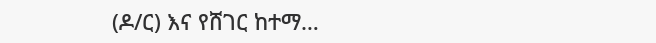(ዶ/ር) እና የሸገር ከተማ…